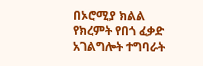በኦሮሚያ ክልል የክረምት የበጎ ፈቃድ አገልግሎት ተግባራት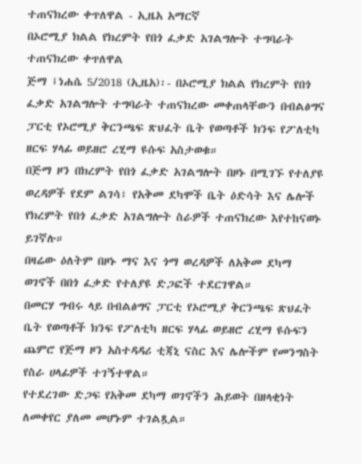ተጠናክረው ቀጥለዋል - ኢዜአ አማርኛ
በኦሮሚያ ክልል የክረምት የበጎ ፈቃድ አገልግሎት ተግባራት ተጠናክረው ቀጥለዋል
ጅማ ፤ነሐሴ 5/2018 (ኢዜአ)፡- በኦሮሚያ ክልል የክረምት የበጎ ፈቃድ አገልግሎት ተግባራት ተጠናክረው መቀጠላቸውን በብልፅግና ፓርቲ የኦሮሚያ ቅርንጫፍ ጽህፈት ቤት የወጣቶች ክንፍ የፖለቲካ ዘርፍ ሃላፊ ወይዘሮ ረሂማ ዩሱፍ አስታወቁ።
በጅማ ዞን በክረምት የበጎ ፈቃድ አገልግሎት በዞኑ በሚገኙ የተለያዩ ወረዳዎች የደም ልገሳ፣ የአቅመ ደካሞች ቤት ዕድሳት እና ሌሎች የክረምት የበጎ ፈቃድ አገልግሎት ስራዎች ተጠናክረው እየተከናወኑ ይገኛሉ።
በዛሬው ዕለትም በዞኑ ማና እና ጎማ ወረዳዎች ለአቅመ ደካማ ወገኖች በበጎ ፈቃድ የተለያዩ ድጋፎች ተደርገዋል።
በመርሃ ግብሩ ላይ በብልፅግና ፓርቲ የኦሮሚያ ቅርንጫፍ ጽህፈት ቤት የወጣቶች ክንፍ የፖለቲካ ዘርፍ ሃላፊ ወይዘሮ ረሂማ ዩሱፍን ጨምሮ የጅማ ዞን አስተዳዳሪ ቲጃኒ ናስር እና ሌሎችም የመንግስት የስራ ሀላፊዎች ተገኝተዋል።
የተደረገው ድጋፍ የአቅመ ደካማ ወገኖችን ሕይወት በዘላቂነት ለመቀየር ያለመ መሆኑም ተገልጿል።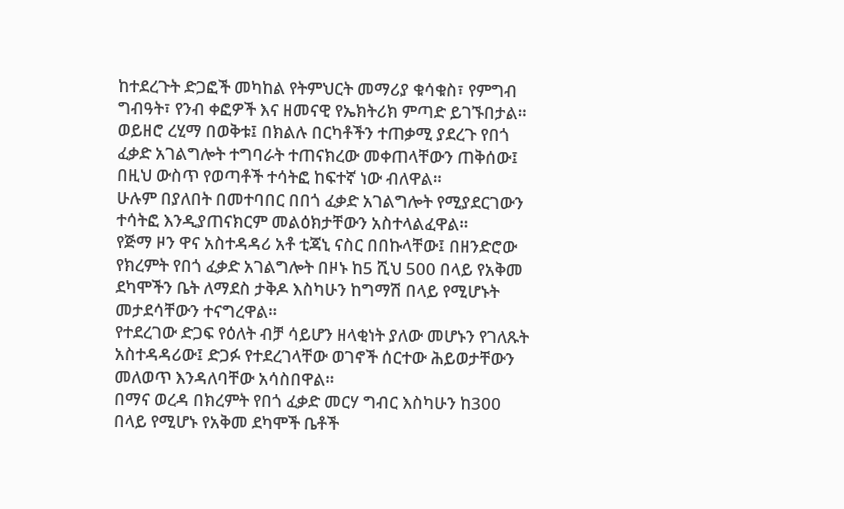ከተደረጉት ድጋፎች መካከል የትምህርት መማሪያ ቁሳቁስ፣ የምግብ ግብዓት፣ የንብ ቀፎዎች እና ዘመናዊ የኤክትሪክ ምጣድ ይገኙበታል።
ወይዘሮ ረሂማ በወቅቱ፤ በክልሉ በርካቶችን ተጠቃሚ ያደረጉ የበጎ ፈቃድ አገልግሎት ተግባራት ተጠናክረው መቀጠላቸውን ጠቅሰው፤ በዚህ ውስጥ የወጣቶች ተሳትፎ ከፍተኛ ነው ብለዋል።
ሁሉም በያለበት በመተባበር በበጎ ፈቃድ አገልግሎት የሚያደርገውን ተሳትፎ እንዲያጠናክርም መልዕክታቸውን አስተላልፈዋል።
የጅማ ዞን ዋና አስተዳዳሪ አቶ ቲጃኒ ናስር በበኩላቸው፤ በዘንድሮው የክረምት የበጎ ፈቃድ አገልግሎት በዞኑ ከ5 ሺህ 500 በላይ የአቅመ ደካሞችን ቤት ለማደስ ታቅዶ እስካሁን ከግማሽ በላይ የሚሆኑት መታደሳቸውን ተናግረዋል።
የተደረገው ድጋፍ የዕለት ብቻ ሳይሆን ዘላቂነት ያለው መሆኑን የገለጹት አስተዳዳሪው፤ ድጋፉ የተደረገላቸው ወገኖች ሰርተው ሕይወታቸውን መለወጥ እንዳለባቸው አሳስበዋል።
በማና ወረዳ በክረምት የበጎ ፈቃድ መርሃ ግብር እስካሁን ከ300 በላይ የሚሆኑ የአቅመ ደካሞች ቤቶች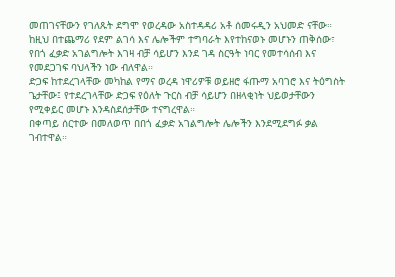መጠገናቸውን የገለጹት ደግሞ የወረዳው አስተዳዳሪ አቶ ሰመሩዲን አህመድ ናቸው።
ከዚህ በተጨማሪ የደም ልገሳ እና ሌሎችም ተግባራት እየተከናወኑ መሆኑን ጠቅሰው፣ የበጎ ፈቃድ አገልግሎት እገዛ ብቻ ሳይሆን እንደ ገዳ ስርዓት ነባር የመተሳሰብ እና የመደጋገፍ ባህላችን ነው ብለዋል።
ድጋፍ ከተደረገላቸው መካከል የማና ወረዳ ነዋሪዎቹ ወይዘሮ ፋጡማ አባገሮ እና ትዕግስት ጌታቸው፤ የተደረገላቸው ድጋፍ የዕለት ጉርስ ብቻ ሳይሆን በዘላቂነት ህይወታቸውን የሚቀይር መሆኑ እንዳስደሰታቸው ተናግረዋል።
በቀጣይ ሰርተው በመለወጥ በበጎ ፈቃድ አገልግሎት ሌሎችን እንደሚደግፉ ቃል ገብተዋል።